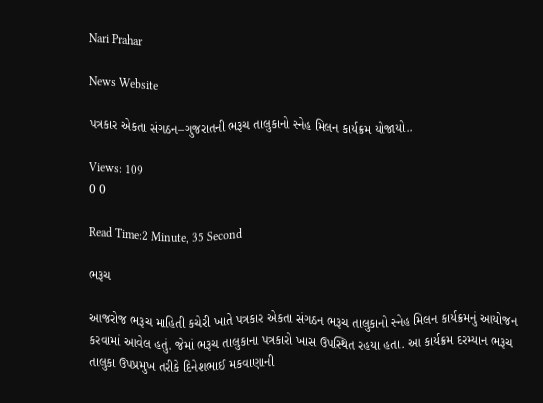Nari Prahar

News Website

પત્રકાર એકતા સંગઠન–ગુજરાતની ભરૂચ તાલુકાનો સ્નેહ મિલન કાર્યક્રમ યોજાયો..

Views: 109
0 0

Read Time:2 Minute, 35 Second

ભરૂચ

આજરોજ ભરૂચ માહિતી કચેરી ખાતે પત્રકાર એકતા સંગઠન ભરૂચ તાલુકાનો સ્નેહ મિલન કાર્યક્રમનું આયોજન કરવામાં આવેલ હતું. જેમાં ભરૂચ તાલુકાના પત્રકારો ખાસ ઉપસ્થિત રહયા હતા. આ કાર્યક્રમ દરમ્યાન ભરૂચ તાલુકા ઉપપ્રમુખ તરીકે દિનેશભાઈ મકવાણાની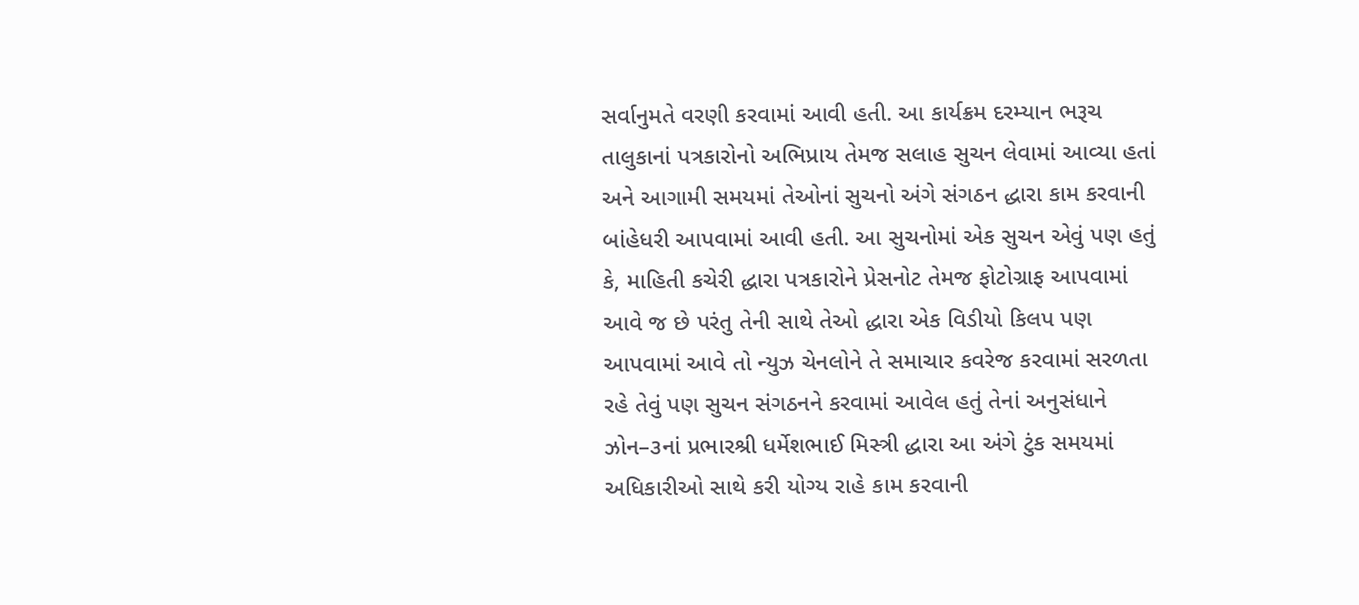સર્વાનુમતે વરણી કરવામાં આવી હતી. આ કાર્યક્રમ દરમ્યાન ભરૂચ તાલુકાનાં પત્રકારોનો અભિપ્રાય તેમજ સલાહ સુચન લેવામાં આવ્યા હતાં અને આગામી સમયમાં તેઓનાં સુચનો અંગે સંગઠન દ્ધારા કામ કરવાની બાંહેધરી આપવામાં આવી હતી. આ સુચનોમાં એક સુચન એવું પણ હતું કે, માહિતી કચેરી દ્ધારા પત્રકારોને પ્રેસનોટ તેમજ ફોટોગ્રાફ આપવામાં આવે જ છે પરંતુ તેની સાથે તેઓ દ્ધારા એક વિડીયો કિલપ પણ આપવામાં આવે તો ન્યુઝ ચેનલોને તે સમાચાર કવરેજ કરવામાં સરળતા રહે તેવું પણ સુચન સંગઠનને કરવામાં આવેલ હતું તેનાં અનુસંધાને ઝોન–૩નાં પ્રભારશ્રી ધર્મેશભાઈ મિસ્ત્રી દ્ધારા આ અંગે ટુંક સમયમાં અધિકારીઓ સાથે કરી યોગ્ય રાહે કામ કરવાની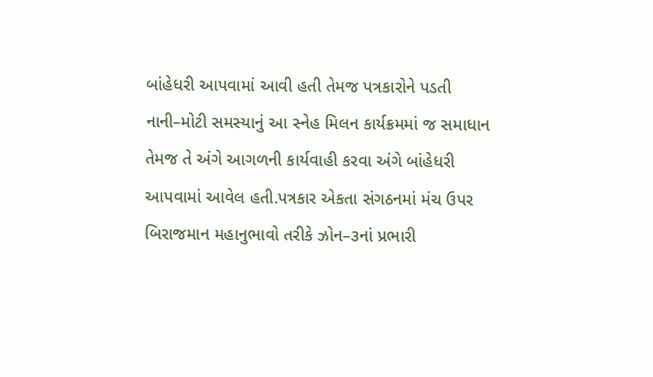બાંહેધરી આપવામાં આવી હતી તેમજ પત્રકારોને પડતી નાની–મોટી સમસ્યાનું આ સ્નેહ મિલન કાર્યક્રમમાં જ સમાધાન તેમજ તે અંગે આગળની કાર્યવાહી કરવા અંગે બાંહેધરી આપવામાં આવેલ હતી.પત્રકાર એકતા સંગઠનમાં મંચ ઉપર બિરાજમાન મહાનુભાવો તરીકે ઝોન–૩નાં પ્રભારી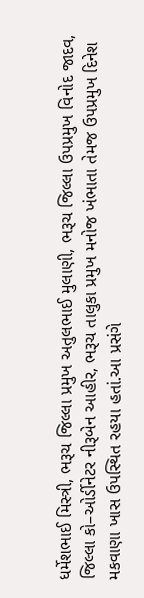ધર્મેશભાઈ મિસ્ત્રી, ભરૂચ જિલ્લા પ્રમુખ અતુલભાઈ મુલાણી, ભરૂચ જિલ્લા ઉપપ્રમુખ વિનોદ જાદવ, જિલ્લા કો–ઓર્ડીનેટર નીરૂબેન આહીર, ભરૂચ તાલુકા પ્રમુખ મનોજ ખંભાતા તેમજ ઉપપ્રમુખ દિનેશ મકવાણા ખાસ ઉપસ્થિત રહયા હતાં.આ પ્રસંગે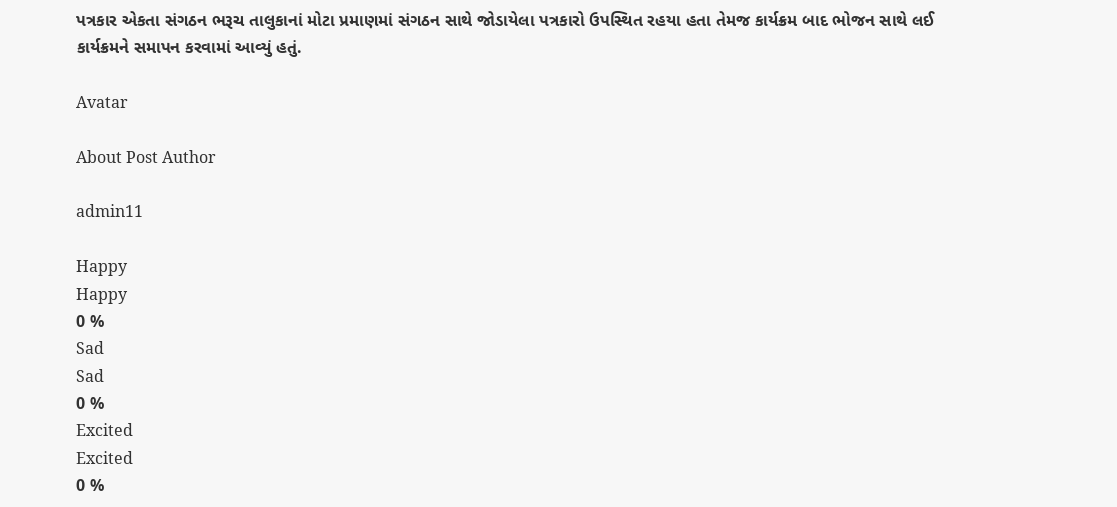પત્રકાર એકતા સંગઠન ભરૂચ તાલુકાનાં મોટા પ્રમાણમાં સંગઠન સાથે જોડાયેલા પત્રકારો ઉપસ્થિત રહયા હતા તેમજ કાર્યક્રમ બાદ ભોજન સાથે લઈ કાર્યક્રમને સમાપન કરવામાં આવ્યું હતું.

Avatar

About Post Author

admin11

Happy
Happy
0 %
Sad
Sad
0 %
Excited
Excited
0 %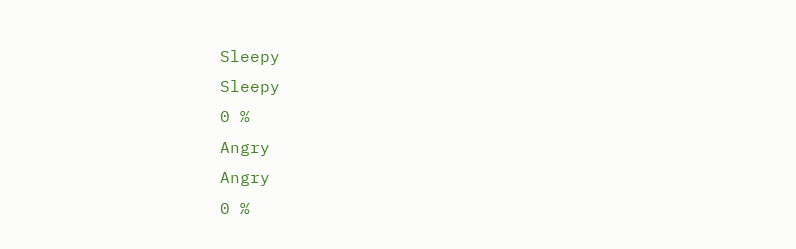Sleepy
Sleepy
0 %
Angry
Angry
0 %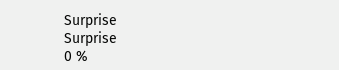Surprise
Surprise
0 %